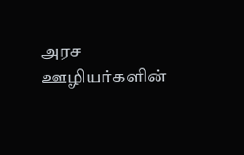அரச ஊழியர்களின்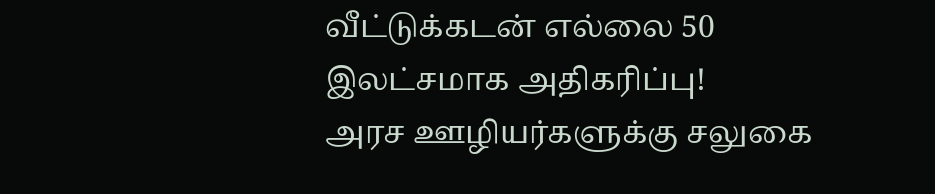வீட்டுக்கடன் எல்லை 50 இலட்சமாக அதிகரிப்பு!
அரச ஊழியர்களுக்கு சலுகை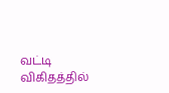வட்டி விகிதத்தில்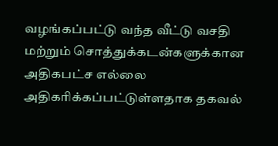வழங்கப்பட்டு வந்த வீட்டு வசதி மற்றும் சொத்துக்கடன்களுக்கான அதிகபட்ச எல்லை அதிகரிக்கப்பட்டுள்ளதாக தகவல்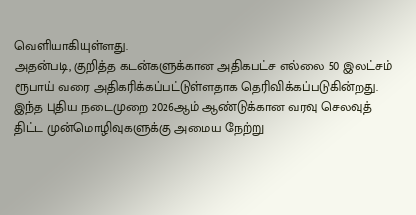வெளியாகியுள்ளது.
அதன்படி, குறித்த கடன்களுக்கான அதிகபட்ச எல்லை 50 இலட்சம் ரூபாய் வரை அதிகரிக்கப்பட்டுள்ளதாக தெரிவிக்கப்படுகின்றது.
இந்த புதிய நடைமுறை 2026ஆம் ஆண்டுக்கான வரவு செலவுத் திட்ட முன்மொழிவுகளுக்கு அமைய நேற்று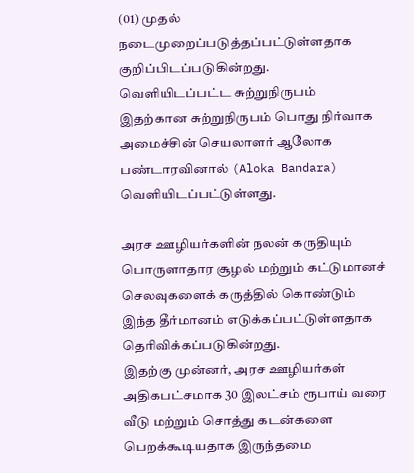(01) முதல் நடைமுறைப்படுத்தப்பட்டுள்ளதாக குறிப்பிடப்படுகின்றது.
வெளியிடப்பட்ட சுற்றுநிருபம்
இதற்கான சுற்றுநிருபம் பொது நிர்வாக அமைச்சின் செயலாளர் ஆலோக பண்டாரவினால் (Aloka Bandara) வெளியிடப்பட்டுள்ளது.

அரச ஊழியர்களின் நலன் கருதியும் பொருளாதார சூழல் மற்றும் கட்டுமானச் செலவுகளைக் கருத்தில் கொண்டும் இந்த தீர்மானம் எடுக்கப்பட்டுள்ளதாக தெரிவிக்கப்படுகின்றது.
இதற்கு முன்னர், அரச ஊழியர்கள் அதிகபட்சமாக 30 இலட்சம் ரூபாய் வரை வீடு மற்றும் சொத்து கடன்களை பெறக்கூடியதாக இருந்தமை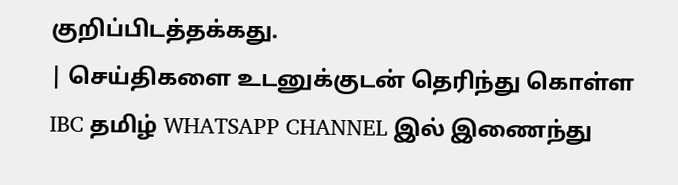குறிப்பிடத்தக்கது.
| செய்திகளை உடனுக்குடன் தெரிந்து கொள்ள IBC தமிழ் WHATSAPP CHANNEL இல் இணைந்து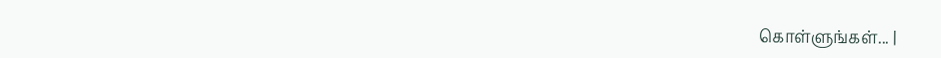கொள்ளுங்கள்... |